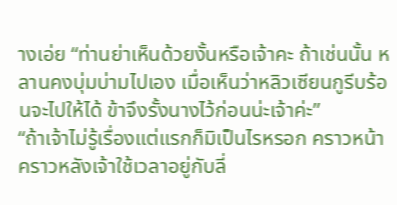างเอ่ย “ท่านย่าเห็นด้วยงั้นหรือเจ้าคะ ถ้าเช่นนั้น หลานคงบุ่มบ่ามไปเอง เมื่อเห็นว่าหลิวเซียนกูรีบร้อนจะไปให้ได้ ข้าจึงรั้งนางไว้ก่อนน่ะเจ้าค่ะ”
“ถ้าเจ้าไม่รู้เรื่องแต่แรกก็มิเป็นไรหรอก คราวหน้าคราวหลังเจ้าใช้เวลาอยู่กับลี่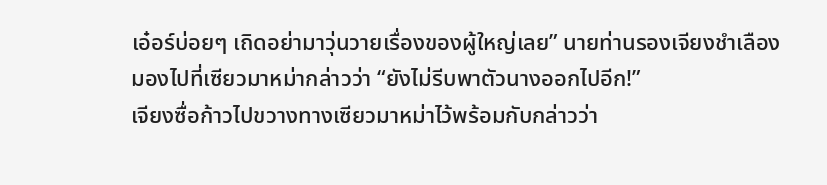เอ๋อร์บ่อยๆ เถิดอย่ามาวุ่นวายเรื่องของผู้ใหญ่เลย” นายท่านรองเจียงชำเลืองมองไปที่เซียวมาหม่ากล่าวว่า “ยังไม่รีบพาตัวนางออกไปอีก!”
เจียงซื่อก้าวไปขวางทางเซียวมาหม่าไว้พร้อมกับกล่าวว่า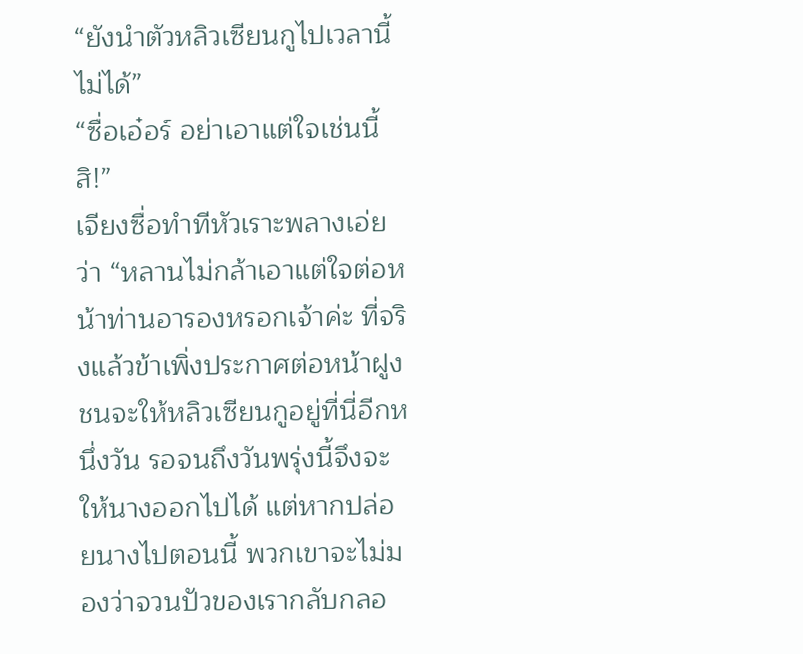“ยังนำตัวหลิวเซียนกูไปเวลานี้ไม่ได้”
“ซื่อเอ๋อร์ อย่าเอาแต่ใจเช่นนี้สิ!”
เจียงซื่อทำทีหัวเราะพลางเอ่ยว่า “หลานไม่กล้าเอาแต่ใจต่อหน้าท่านอารองหรอกเจ้าค่ะ ที่จริงแล้วข้าเพิ่งประกาศต่อหน้าฝูงชนจะให้หลิวเซียนกูอยู่ที่นี่อีกหนึ่งวัน รอจนถึงวันพรุ่งนี้จึงจะให้นางออกไปได้ แต่หากปล่อยนางไปตอนนี้ พวกเขาจะไม่มองว่าจวนปัวของเรากลับกลอ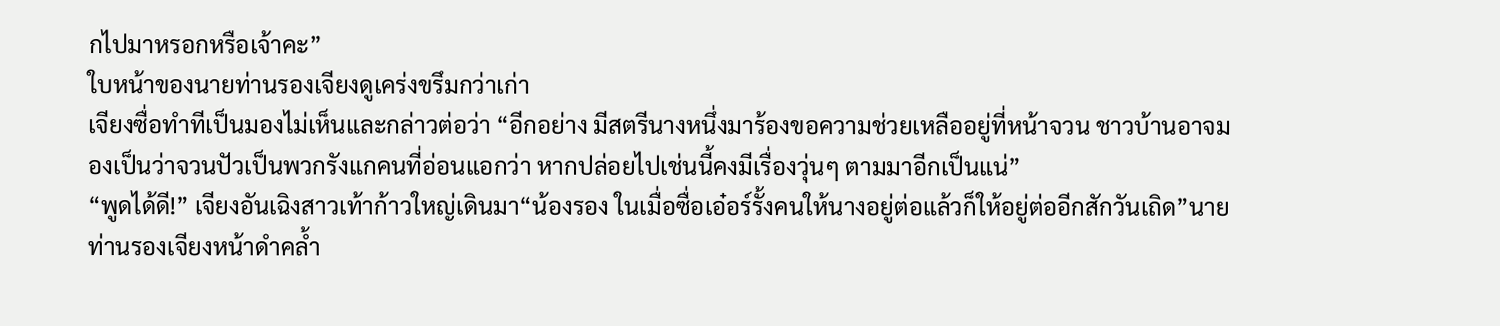กไปมาหรอกหรือเจ้าคะ”
ใบหน้าของนายท่านรองเจียงดูเคร่งขรึมกว่าเก่า
เจียงซื่อทำทีเป็นมองไม่เห็นและกล่าวต่อว่า “อีกอย่าง มีสตรีนางหนึ่งมาร้องขอความช่วยเหลืออยู่ที่หน้าจวน ชาวบ้านอาจมองเป็นว่าจวนปัวเป็นพวกรังแกคนที่อ่อนแอกว่า หากปล่อยไปเช่นนี้คงมีเรื่องวุ่นๆ ตามมาอีกเป็นแน่”
“พูดได้ดี!” เจียงอันเฉิงสาวเท้าก้าวใหญ่เดินมา“น้องรอง ในเมื่อซื่อเอ๋อร์รั้งคนให้นางอยู่ต่อแล้วก็ให้อยู่ต่ออีกสักวันเถิด”นายท่านรองเจียงหน้าดำคล้ำ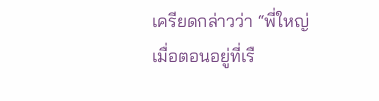เครียดกล่าวว่า “พี่ใหญ่ เมื่อตอนอยู่ที่เรื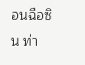อนฉือซิน ท่า